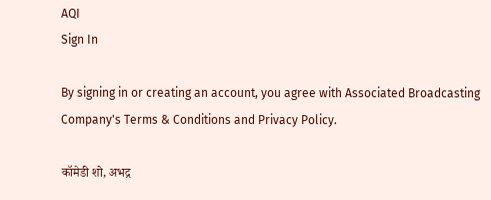AQI
Sign In

By signing in or creating an account, you agree with Associated Broadcasting Company's Terms & Conditions and Privacy Policy.

कॉमेडी शो, अभद्र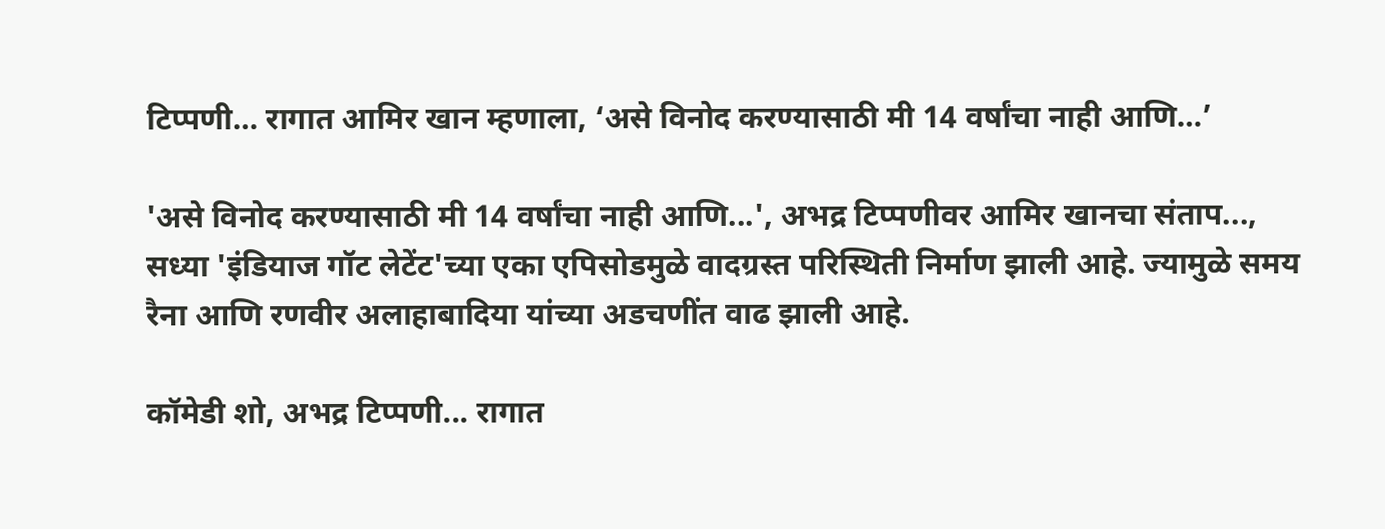टिप्पणी… रागात आमिर खान म्हणाला, ‘असे विनोद करण्यासाठी मी 14 वर्षांचा नाही आणि…’

'असे विनोद करण्यासाठी मी 14 वर्षांचा नाही आणि...', अभद्र टिप्पणीवर आमिर खानचा संताप..., सध्या 'इंडियाज गॉट लेटेंट'च्या एका एपिसोडमुळे वादग्रस्त परिस्थिती निर्माण झाली आहे. ज्यामुळे समय रैना आणि रणवीर अलाहाबादिया यांच्या अडचणींत वाढ झाली आहे.

कॉमेडी शो, अभद्र टिप्पणी... रागात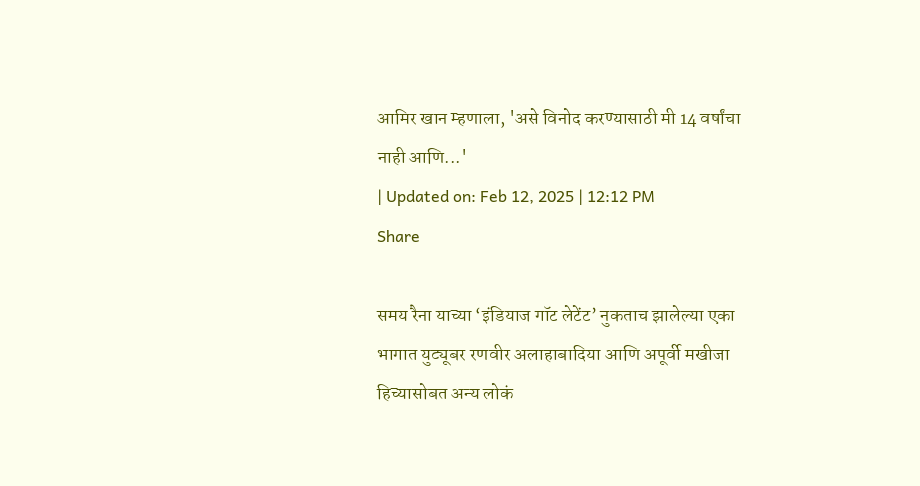आमिर खान म्हणाला, 'असे विनोद करण्यासाठी मी 14 वर्षांचा नाही आणि...'
| Updated on: Feb 12, 2025 | 12:12 PM
Share

समय रैना याच्या ‘इंडियाज गॉट लेटेंट’ नुकताच झालेल्या एका भागात युट्यूबर रणवीर अलाहाबादिया आणि अपूर्वी मखीजा हिच्यासोबत अन्य लोकं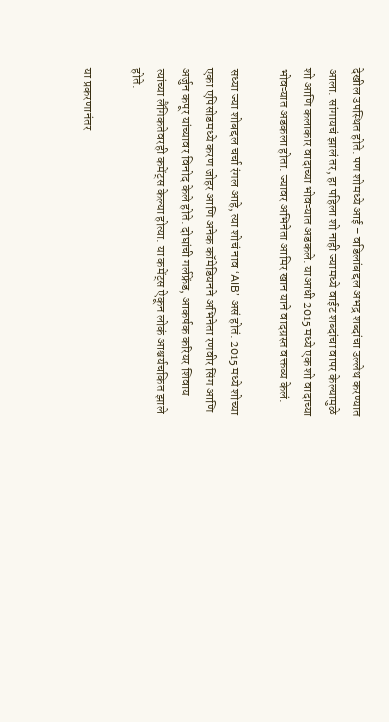देखील उपस्थित होते. पण शोमध्ये आई – वडिलांबद्दल अभद्र शब्दांचा उल्लेथ करण्यात आला. सांगायचं झालं तर, हा पहिला शो नाही ज्यामध्ये वाईट शब्दांचा वापर केल्यामुळे शो आणि कलाकार वादाच्या भोवऱ्यात अडकले. याआधी 2015 मध्ये एक शो वादाच्या भोवऱ्यात अडकला होता. ज्यावर अभिनेता आमिर खान याने वादग्रस्त वक्तव्य केलं.

सध्या ज्या शोबद्दल चर्चा रंगल आहे, त्या शोचं नाव ‘AIB’ असं होतं. 2015 मध्ये शोच्या एका एपिसोडमध्ये करण जोहर आणि अनेक कॉमेडियनने अभिनेता रणवीर सिंग आणि अर्जुन कपूर यांच्यावर विनोद केले होते. दोघांची गर्लफ्रेंड, आकर्षक करियर शिवाय त्यांच्या लैंगिकतेवरही कमेंट्स केल्या होत्या. या कमेंट्स ऐकून लोकं आश्चर्यचकित झाले होते.

या प्रकरणानंतर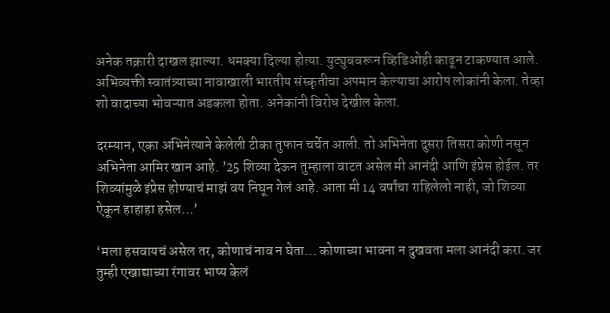अनेक तक्रारी दाखल झाल्या. धमक्या दिल्या होत्या. युट्युबवरून व्हिडिओही काढून टाकण्यात आले. अभिव्यक्ती स्वातंत्र्याच्या नावाखाली भारतीय संस्कृतीचा अपमान केल्याचा आरोप लोकांनी केला. तेव्हा शो वादाच्या भोवऱ्यात अडकला होता. अनेकांनी विरोध देखील केला.

दरम्यान, एका अभिनेत्याने केलेली टीका तुफान चर्चेत आली. तो अभिनेता दुसरा तिसरा कोणी नसून अभिनेता आमिर खान आहे. ’25 शिव्या देऊन तुम्हाला वाटत असेल मी आनंदी आणि इंप्रेस होईल. तर शिव्यांमुळे इंप्रेस होण्याचं माझं वय निघून गेलं आहे. आता मी 14 वर्षांचा राहिलेलो नाही, जो शिव्या ऐकून हाहाहा हसेल…’

‘मला हसवायचं असेल तर, कोणाचं नाव न घेता… कोणाच्या भावना न दुखवता मला आनंदी करा. जर तुम्ही एखाद्याच्या रंगावर भाष्य केलं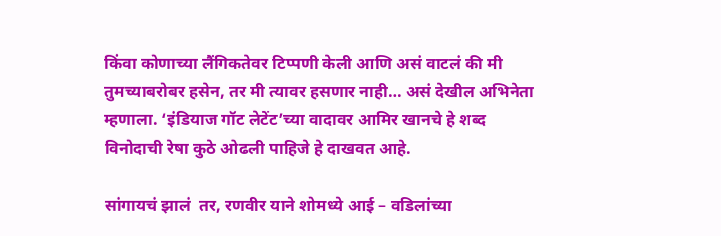किंवा कोणाच्या लैंगिकतेवर टिप्पणी केली आणि असं वाटलं की मी तुमच्याबरोबर हसेन, तर मी त्यावर हसणार नाही… असं देखील अभिनेता म्हणाला. ‘इंडियाज गॉट लेटेंट’च्या वादावर आमिर खानचे हे शब्द विनोदाची रेषा कुठे ओढली पाहिजे हे दाखवत आहे.

सांगायचं झालं  तर, रणवीर याने शोमध्ये आई – वडिलांच्या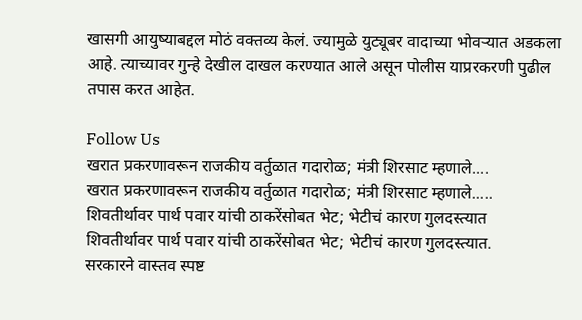खासगी आयुष्याबद्दल मोठं वक्तव्य केलं. ज्यामुळे युट्यूबर वादाच्या भोवऱ्यात अडकला आहे. त्याच्यावर गुन्हे देखील दाखल करण्यात आले असून पोलीस याप्ररकरणी पुढील तपास करत आहेत.

Follow Us
खरात प्रकरणावरून राजकीय वर्तुळात गदारोळ; मंत्री शिरसाट म्हणाले....
खरात प्रकरणावरून राजकीय वर्तुळात गदारोळ; मंत्री शिरसाट म्हणाले.....
शिवतीर्थावर पार्थ पवार यांची ठाकरेंसोबत भेट; भेटीचं कारण गुलदस्त्यात
शिवतीर्थावर पार्थ पवार यांची ठाकरेंसोबत भेट; भेटीचं कारण गुलदस्त्यात.
सरकारने वास्तव स्पष्ट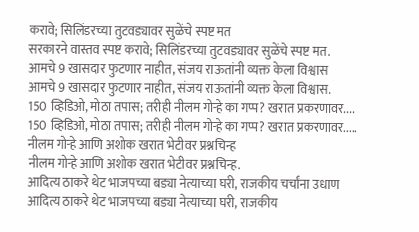करावे; सिलिंडरच्या तुटवड्यावर सुळेंचे स्पष्ट मत
सरकारने वास्तव स्पष्ट करावे; सिलिंडरच्या तुटवड्यावर सुळेंचे स्पष्ट मत.
आमचे 9 खासदार फुटणार नाहीत, संजय राऊतांनी व्यक्त केला विश्वास
आमचे 9 खासदार फुटणार नाहीत, संजय राऊतांनी व्यक्त केला विश्वास.
150 व्हिडिओ, मोठा तपास; तरीही नीलम गोऱ्हे का गप्प? खरात प्रकरणावर....
150 व्हिडिओ, मोठा तपास; तरीही नीलम गोऱ्हे का गप्प? खरात प्रकरणावर.....
नीलम गोऱ्हे आणि अशोक खरात भेटीवर प्रश्नचिन्ह
नीलम गोऱ्हे आणि अशोक खरात भेटीवर प्रश्नचिन्ह.
आदित्य ठाकरे थेट भाजपच्या बड्या नेत्याच्या घरी, राजकीय चर्चांना उधाण
आदित्य ठाकरे थेट भाजपच्या बड्या नेत्याच्या घरी, राजकीय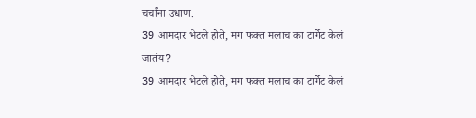चर्चांना उधाण.
39 आमदार भेटले होते, मग फक्त मलाच का टार्गेट केलं जातंय?
39 आमदार भेटले होते, मग फक्त मलाच का टार्गेट केलं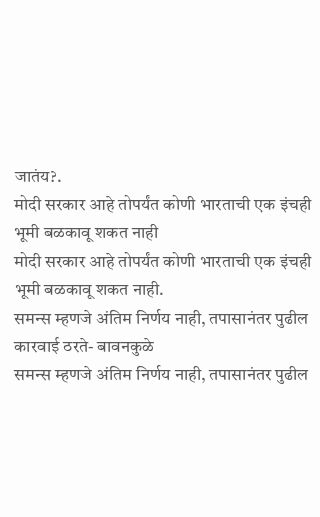जातंय?.
मोदी सरकार आहे तोपर्यंत कोणी भारताची एक इंचही भूमी बळकावू शकत नाही
मोदी सरकार आहे तोपर्यंत कोणी भारताची एक इंचही भूमी बळकावू शकत नाही.
समन्स म्हणजे अंतिम निर्णय नाही, तपासानंतर पुढील कारवाई ठरते- बावनकुळे
समन्स म्हणजे अंतिम निर्णय नाही, तपासानंतर पुढील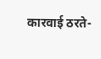कारवाई ठरते-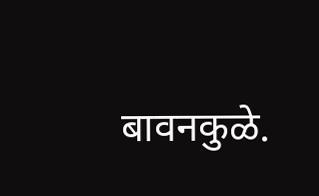बावनकुळे.